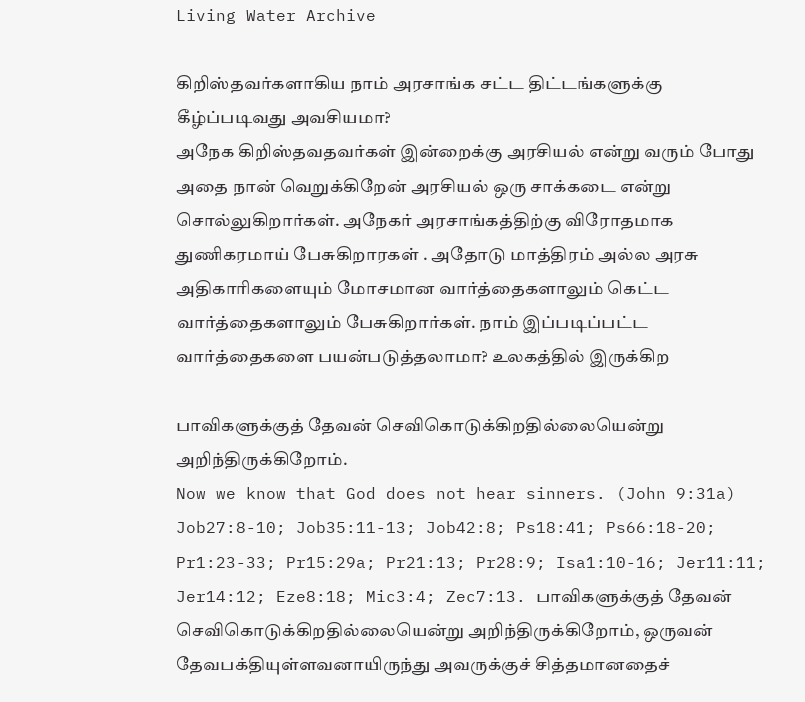Living Water Archive

கிறிஸ்தவர்களாகிய நாம் அரசாங்க சட்ட திட்டங்களுக்கு கீழ்ப்படிவது அவசியமா?
அநேக கிறிஸ்தவதவர்கள் இன்றைக்கு அரசியல் என்று வரும் போது அதை நான் வெறுக்கிறேன் அரசியல் ஒரு சாக்கடை என்று சொல்லுகிறார்கள். அநேகர் அரசாங்கத்திற்கு விரோதமாக துணிகரமாய் பேசுகிறாரகள் . அதோடு மாத்திரம் அல்ல அரசு அதிகாரிகளையும் மோசமான வார்த்தைகளாலும் கெட்ட வார்த்தைகளாலும் பேசுகிறார்கள். நாம் இப்படிப்பட்ட வார்த்தைகளை பயன்படுத்தலாமா? உலகத்தில் இருக்கிற

பாவிகளுக்குத் தேவன் செவிகொடுக்கிறதில்லையென்று அறிந்திருக்கிறோம்.
Now we know that God does not hear sinners. (John 9:31a) Job27:8-10; Job35:11-13; Job42:8; Ps18:41; Ps66:18-20; Pr1:23-33; Pr15:29a; Pr21:13; Pr28:9; Isa1:10-16; Jer11:11; Jer14:12; Eze8:18; Mic3:4; Zec7:13. பாவிகளுக்குத் தேவன் செவிகொடுக்கிறதில்லையென்று அறிந்திருக்கிறோம், ஒருவன் தேவபக்தியுள்ளவனாயிருந்து அவருக்குச் சித்தமானதைச்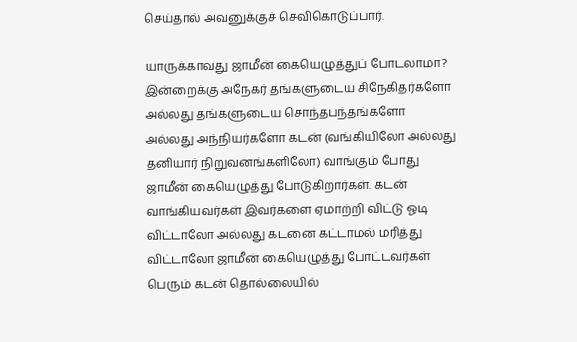செய்தால் அவனுக்குச் செவிகொடுப்பார்.

யாருக்காவது ஜாமீன் கையெழுத்துப் போடலாமா?
இன்றைக்கு அநேகர் தங்களுடைய சிநேகிதர்களோ அல்லது தங்களுடைய சொந்தபந்தங்களோ அல்லது அந்நியர்களோ கடன் (வங்கியிலோ அல்லது தனியார் நிறுவனங்களிலோ) வாங்கும் போது ஜாமீன் கையெழுத்து போடுகிறார்கள். கடன் வாங்கியவர்கள் இவர்களை ஏமாற்றி விட்டு ஓடி விட்டாலோ அல்லது கடனை கட்டாமல் மரித்து விட்டாலோ ஜாமீன் கையெழுத்து போட்டவர்கள் பெரும் கடன் தொல்லையில்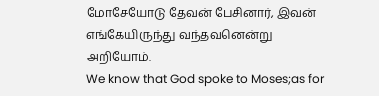மோசேயோடு தேவன் பேசினார், இவன் எங்கேயிருந்து வந்தவனென்று அறியோம்.
We know that God spoke to Moses;as for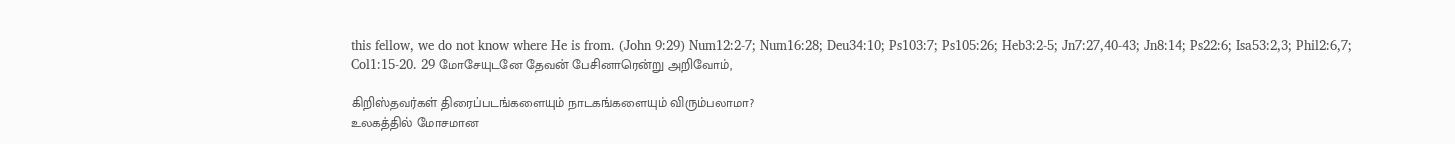this fellow, we do not know where He is from. (John 9:29) Num12:2-7; Num16:28; Deu34:10; Ps103:7; Ps105:26; Heb3:2-5; Jn7:27,40-43; Jn8:14; Ps22:6; Isa53:2,3; Phil2:6,7; Col1:15-20. 29 மோசேயுடனே தேவன் பேசினாரென்று அறிவோம்,

கிறிஸ்தவர்கள் திரைப்படங்களையும் நாடகங்களையும் விரும்பலாமா?
உலகத்தில் மோசமான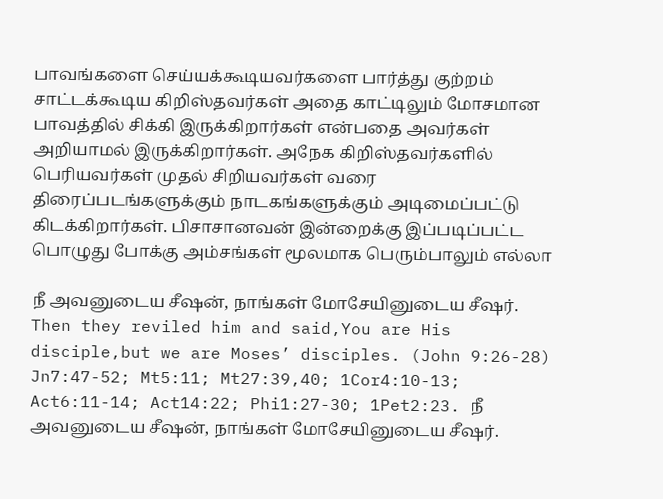பாவங்களை செய்யக்கூடியவர்களை பார்த்து குற்றம் சாட்டக்கூடிய கிறிஸ்தவர்கள் அதை காட்டிலும் மோசமான பாவத்தில் சிக்கி இருக்கிறார்கள் என்பதை அவர்கள் அறியாமல் இருக்கிறார்கள். அநேக கிறிஸ்தவர்களில் பெரியவர்கள் முதல் சிறியவர்கள் வரை திரைப்படங்களுக்கும் நாடகங்களுக்கும் அடிமைப்பட்டு கிடக்கிறார்கள். பிசாசானவன் இன்றைக்கு இப்படிப்பட்ட பொழுது போக்கு அம்சங்கள் மூலமாக பெரும்பாலும் எல்லா

நீ அவனுடைய சீஷன், நாங்கள் மோசேயினுடைய சீஷர்.
Then they reviled him and said,You are His disciple,but we are Moses’ disciples. (John 9:26-28) Jn7:47-52; Mt5:11; Mt27:39,40; 1Cor4:10-13; Act6:11-14; Act14:22; Phi1:27-30; 1Pet2:23. நீ அவனுடைய சீஷன், நாங்கள் மோசேயினுடைய சீஷர்.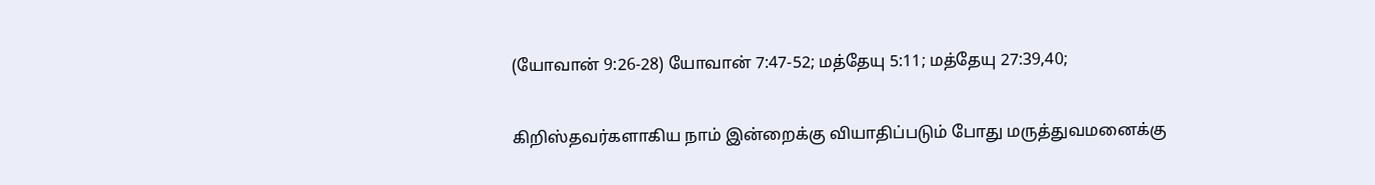(யோவான் 9:26-28) யோவான் 7:47-52; மத்தேயு 5:11; மத்தேயு 27:39,40;

கிறிஸ்தவர்களாகிய நாம் இன்றைக்கு வியாதிப்படும் போது மருத்துவமனைக்கு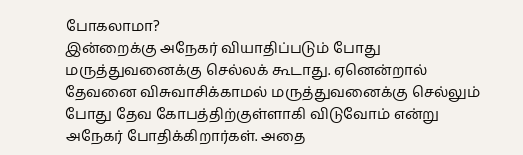போகலாமா?
இன்றைக்கு அநேகர் வியாதிப்படும் போது மருத்துவனைக்கு செல்லக் கூடாது. ஏனென்றால் தேவனை விசுவாசிக்காமல் மருத்துவனைக்கு செல்லும் போது தேவ கோபத்திற்குள்ளாகி விடுவோம் என்று அநேகர் போதிக்கிறார்கள். அதை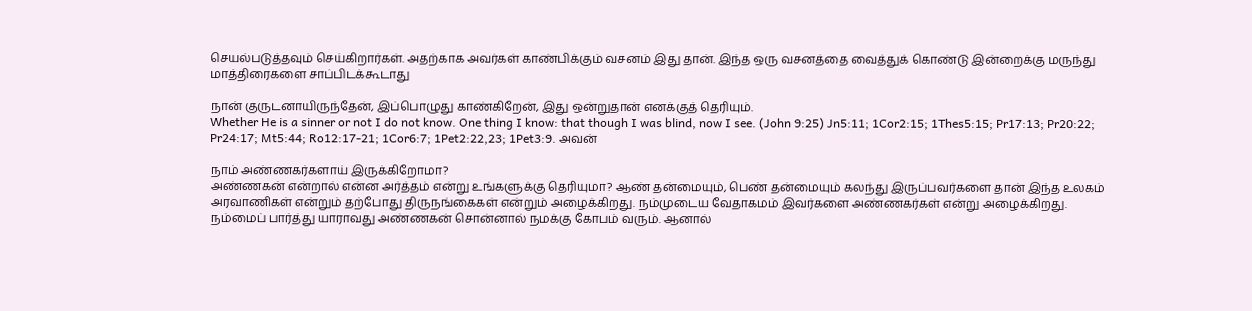செயல்படுத்தவும் செய்கிறார்கள். அதற்காக அவர்கள் காண்பிக்கும் வசனம் இது தான். இந்த ஒரு வசனத்தை வைத்துக் கொண்டு இன்றைக்கு மருந்து மாத்திரைகளை சாப்பிடக்கூடாது

நான் குருடனாயிருந்தேன், இப்பொழுது காண்கிறேன், இது ஒன்றுதான் எனக்குத் தெரியும்.
Whether He is a sinner or not I do not know. One thing I know: that though I was blind, now I see. (John 9:25) Jn5:11; 1Cor2:15; 1Thes5:15; Pr17:13; Pr20:22; Pr24:17; Mt5:44; Ro12:17-21; 1Cor6:7; 1Pet2:22,23; 1Pet3:9. அவன்

நாம் அண்ணகர்களாய் இருக்கிறோமா?
அண்ணகன் என்றால் என்ன அர்த்தம் என்று உங்களுக்கு தெரியுமா? ஆண் தன்மையும், பெண் தன்மையும் கலந்து இருப்பவர்களை தான் இந்த உலகம் அரவாணிகள் என்றும் தற்போது திருநங்கைகள் என்றும் அழைக்கிறது. நம்முடைய வேதாகமம் இவர்களை அண்ணகர்கள் என்று அழைக்கிறது. நம்மைப் பார்த்து யாராவது அண்ணகன் சொன்னால் நமக்கு கோபம் வரும். ஆனால்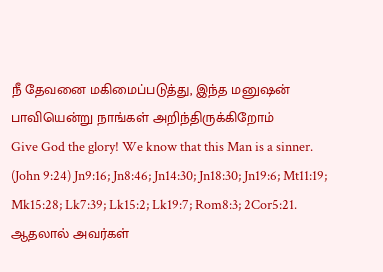நீ தேவனை மகிமைப்படுத்து, இந்த மனுஷன் பாவியென்று நாங்கள் அறிந்திருக்கிறோம்
Give God the glory! We know that this Man is a sinner. (John 9:24) Jn9:16; Jn8:46; Jn14:30; Jn18:30; Jn19:6; Mt11:19; Mk15:28; Lk7:39; Lk15:2; Lk19:7; Rom8:3; 2Cor5:21. ஆதலால் அவர்கள்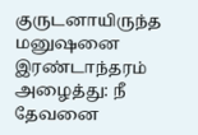குருடனாயிருந்த மனுஷனை இரண்டாந்தரம் அழைத்து: நீ தேவனை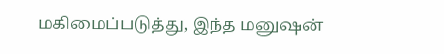மகிமைப்படுத்து, இந்த மனுஷன்